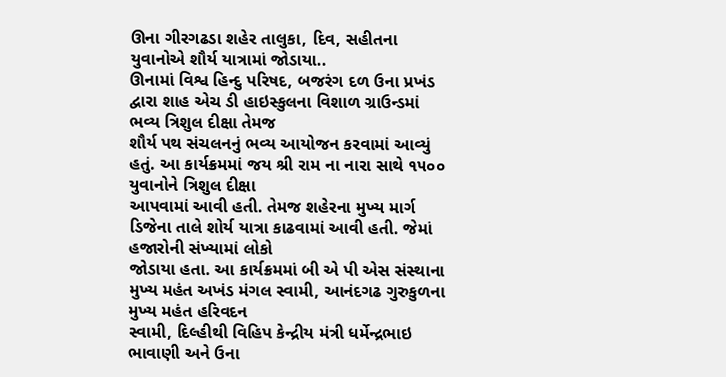ઊના ગીરગઢડા શહેર તાલુકા, દિવ, સહીતના યુવાનોએ શૌર્ય યાત્રામાં જોડાયા..
ઊનામાં વિશ્વ હિન્દુ પરિષદ, બજરંગ દળ ઉના પ્રખંડ દ્વારા શાહ એચ ડી હાઇસ્કુલના વિશાળ ગ્રાઉન્ડમાં ભવ્ય ત્રિશુલ દીક્ષા તેમજ
શૌર્ય પથ સંચલનનું ભવ્ય આયોજન કરવામાં આવ્યું હતું. આ કાર્યક્રમમાં જય શ્રી રામ ના નારા સાથે ૧૫૦૦ યુવાનોને ત્રિશુલ દીક્ષા
આપવામાં આવી હતી. તેમજ શહેરના મુખ્ય માર્ગ ડિજેના તાલે શોર્ય યાત્રા કાઢવામાં આવી હતી. જેમાં હજારોની સંખ્યામાં લોકો
જોડાયા હતા. આ કાર્યક્રમમાં બી એ પી એસ સંસ્થાના મુખ્ય મહંત અખંડ મંગલ સ્વામી, આનંદગઢ ગુરુકુળના મુખ્ય મહંત હરિવદન
સ્વામી, દિલ્હીથી વિહિપ કેન્દ્રીય મંત્રી ધર્મેન્દ્રભાઇ ભાવાણી અને ઉના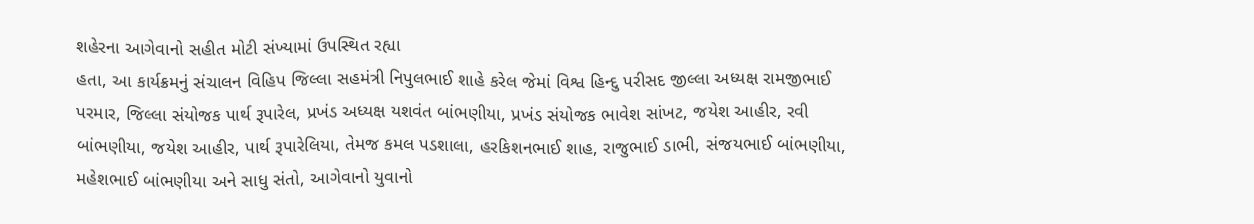શહેરના આગેવાનો સહીત મોટી સંખ્યામાં ઉપસ્થિત રહ્યા
હતા, આ કાર્યક્રમનું સંચાલન વિહિપ જિલ્લા સહમંત્રી નિપુલભાઈ શાહે કરેલ જેમાં વિશ્વ હિન્દુ પરીસદ જીલ્લા અધ્યક્ષ રામજીભાઈ
પરમાર, જિલ્લા સંયોજક પાર્થ રૂપારેલ, પ્રખંડ અધ્યક્ષ યશવંત બાંભણીયા, પ્રખંડ સંયોજક ભાવેશ સાંખટ, જયેશ આહીર, રવી
બાંભણીયા, જયેશ આહીર, પાર્થ રૂપારેલિયા, તેમજ કમલ પડશાલા, હરકિશનભાઈ શાહ, રાજુભાઈ ડાભી, સંજયભાઈ બાંભણીયા,
મહેશભાઈ બાંભણીયા અને સાધુ સંતો, આગેવાનો યુવાનો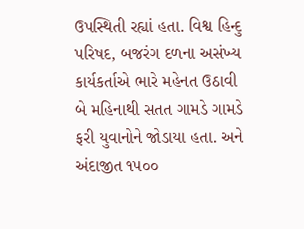ઉપસ્થિતી રહ્યાં હતા. વિશ્વ હિન્દુ પરિષદ, બજરંગ દળના અસંખ્ય
કાર્યકર્તાએ ભારે મહેનત ઉઠાવી બે મહિનાથી સતત ગામડે ગામડે ફરી યુવાનોને જોડાયા હતા. અને અંદાજીત ૧૫૦૦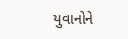યુવાનોને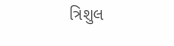ત્રિશુલ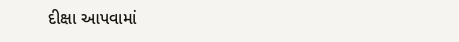દીક્ષા આપવામાં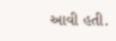આવી હતી.